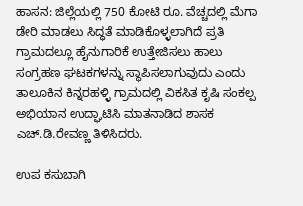ಹಾಸನ: ಜಿಲ್ಲೆಯಲ್ಲಿ 750 ಕೋಟಿ ರೂ. ವೆಚ್ಚದಲ್ಲಿ ಮೆಗಾ ಡೇರಿ ಮಾಡಲು ಸಿದ್ಧತೆ ಮಾಡಿಕೊಳ್ಳಲಾಗಿದೆ ಪ್ರತಿ ಗ್ರಾಮದಲ್ಲೂ ಹೈನುಗಾರಿಕೆ ಉತ್ತೇಜಿಸಲು ಹಾಲು ಸಂಗ್ರಹಣ ಘಟಕಗಳನ್ನು ಸ್ಥಾಪಿಸಲಾಗುವುದು ಎಂದು ತಾಲೂಕಿನ ಕಿನ್ನರಹಳ್ಳಿ ಗ್ರಾಮದಲ್ಲಿ ವಿಕಸಿತ ಕೃಷಿ ಸಂಕಲ್ಪ ಅಭಿಯಾನ ಉದ್ಘಾಟಿಸಿ ಮಾತನಾಡಿದ ಶಾಸಕ ಎಚ್.ಡಿ.ರೇವಣ್ಣ ತಿಳಿಸಿದರು.

ಉಪ ಕಸುಬಾಗಿ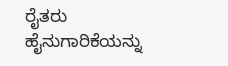ರೈತರು ಹೈನುಗಾರಿಕೆಯನ್ನು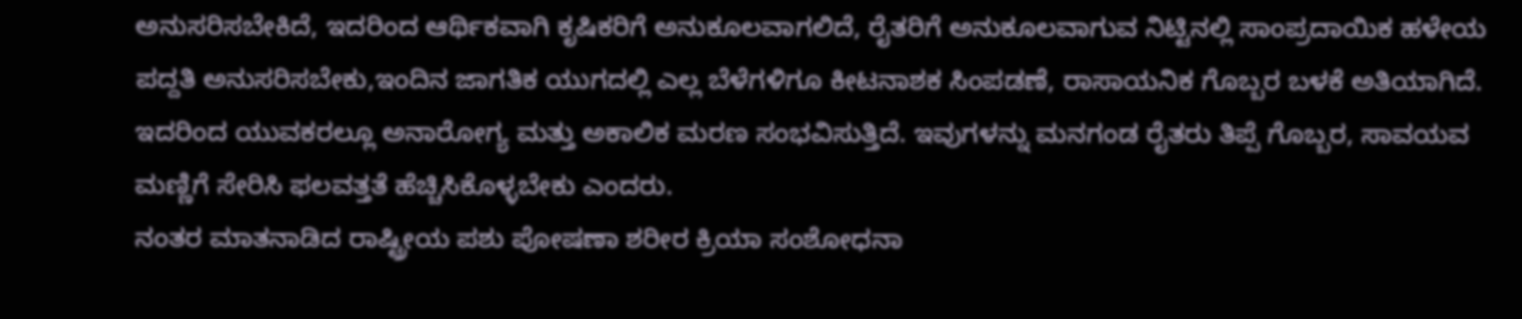ಅನುಸರಿಸಬೇಕಿದೆ, ಇದರಿಂದ ಆರ್ಥಿಕವಾಗಿ ಕೃಷಿಕರಿಗೆ ಅನುಕೂಲವಾಗಲಿದೆ, ರೈತರಿಗೆ ಅನುಕೂಲವಾಗುವ ನಿಟ್ಟಿನಲ್ಲಿ ಸಾಂಪ್ರದಾಯಿಕ ಹಳೇಯ ಪದ್ದತಿ ಅನುಸರಿಸಬೇಕು,ಇಂದಿನ ಜಾಗತಿಕ ಯುಗದಲ್ಲಿ ಎಲ್ಲ ಬೆಳೆಗಳಿಗೂ ಕೀಟನಾಶಕ ಸಿಂಪಡಣೆ, ರಾಸಾಯನಿಕ ಗೊಬ್ಬರ ಬಳಕೆ ಅತಿಯಾಗಿದೆ.
ಇದರಿಂದ ಯುವಕರಲ್ಲೂ ಅನಾರೋಗ್ಯ ಮತ್ತು ಅಕಾಲಿಕ ಮರಣ ಸಂಭವಿಸುತ್ತಿದೆ. ಇವುಗಳನ್ನು ಮನಗಂಡ ರೈತರು ತಿಪ್ಪೆ ಗೊಬ್ಬರ, ಸಾವಯವ ಮಣ್ಣಿಗೆ ಸೇರಿಸಿ ಫಲವತ್ತತೆ ಹೆಚ್ಚಿಸಿಕೊಳ್ಳಬೇಕು ಎಂದರು.
ನಂತರ ಮಾತನಾಡಿದ ರಾಷ್ಟ್ರೀಯ ಪಶು ಪೋಷಣಾ ಶರೀರ ಕ್ರಿಯಾ ಸಂಶೋಧನಾ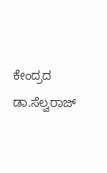ಕೇಂದ್ರದ ಡಾ.ಸೆಲ್ವರಾಜ್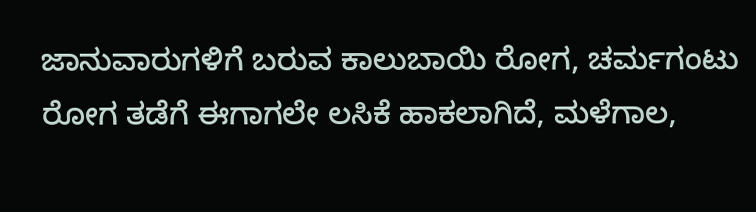ಜಾನುವಾರುಗಳಿಗೆ ಬರುವ ಕಾಲುಬಾಯಿ ರೋಗ, ಚರ್ಮಗಂಟು ರೋಗ ತಡೆಗೆ ಈಗಾಗಲೇ ಲಸಿಕೆ ಹಾಕಲಾಗಿದೆ, ಮಳೆಗಾಲ,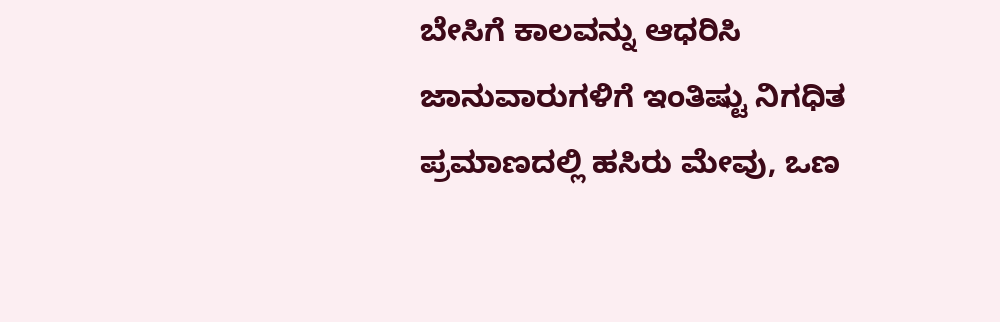ಬೇಸಿಗೆ ಕಾಲವನ್ನು ಆಧರಿಸಿ ಜಾನುವಾರುಗಳಿಗೆ ಇಂತಿಷ್ಟು ನಿಗಧಿತ ಪ್ರಮಾಣದಲ್ಲಿ ಹಸಿರು ಮೇವು, ಒಣ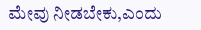ಮೇವು ನೀಡಬೇಕು,ಎಂದು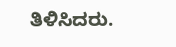ತಿಳಿಸಿದರು.